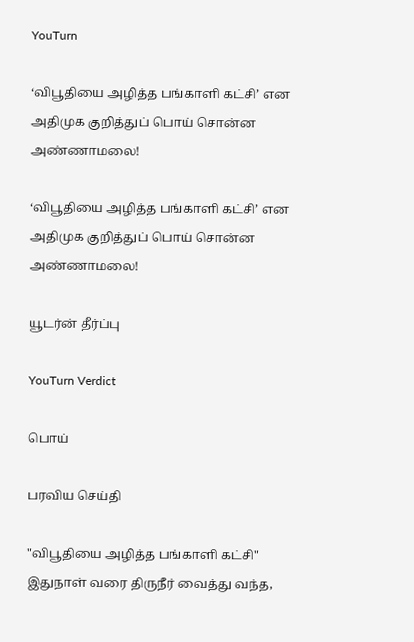YouTurn

‘விபூதியை அழித்த பங்காளி கட்சி’ என அதிமுக குறித்துப் பொய் சொன்ன அண்ணாமலை!

‘விபூதியை அழித்த பங்காளி கட்சி’ என அதிமுக குறித்துப் பொய் சொன்ன அண்ணாமலை!

யூடர்ன் தீர்ப்பு

YouTurn Verdict

பொய்

பரவிய செய்தி

"விபூதியை அழித்த பங்காளி கட்சி" இதுநாள் வரை திருநீர் வைத்து வந்த,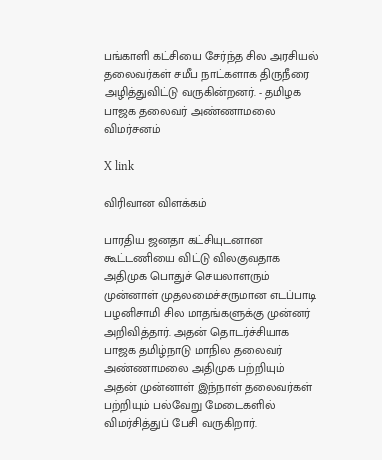பங்காளி கட்சியை சேர்ந்த சில அரசியல் தலைவர்கள் சமீப நாட்களாக திருநீரை அழித்துவிட்டு வருகின்றனர். - தமிழக பாஜக தலைவர் அண்ணாமலை விமர்சனம்

X link

விரிவான விளக்கம்

பாரதிய ஜனதா கட்சியுடனான கூட்டணியை விட்டு விலகுவதாக அதிமுக பொதுச் செயலாளரும் முன்னாள் முதலமைச்சருமான எடப்பாடி பழனிசாமி சில மாதங்களுக்கு முன்னர் அறிவித்தார். அதன் தொடர்ச்சியாக பாஜக தமிழ்நாடு மாநில தலைவர் அண்ணாமலை அதிமுக பற்றியும் அதன் முன்னாள் இந்நாள் தலைவர்கள் பற்றியும் பல்வேறு மேடைகளில் விமர்சித்துப் பேசி வருகிறார்.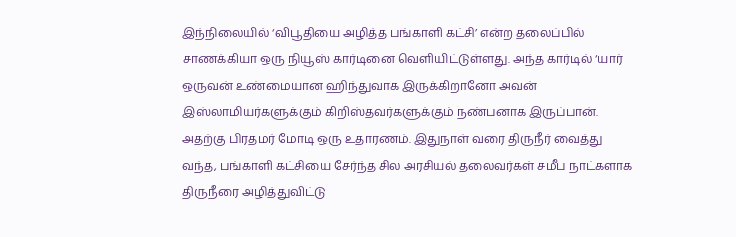இந்நிலையில் ‘விபூதியை அழித்த பங்காளி கட்சி’ என்ற தலைப்பில் சாணக்கியா ஒரு நியூஸ் கார்டினை வெளியிட்டுள்ளது. அந்த கார்டில் ‘யார் ஒருவன் உண்மையான ஹிந்துவாக இருக்கிறானோ அவன் இஸ்லாமியர்களுக்கும் கிறிஸ்தவர்களுக்கும் நண்பனாக இருப்பான். அதற்கு பிரதமர் மோடி ஒரு உதாரணம். இதுநாள் வரை திருநீர் வைத்து வந்த, பங்காளி கட்சியை சேர்ந்த சில அரசியல் தலைவர்கள் சமீப நாட்களாக திருநீரை அழித்துவிட்டு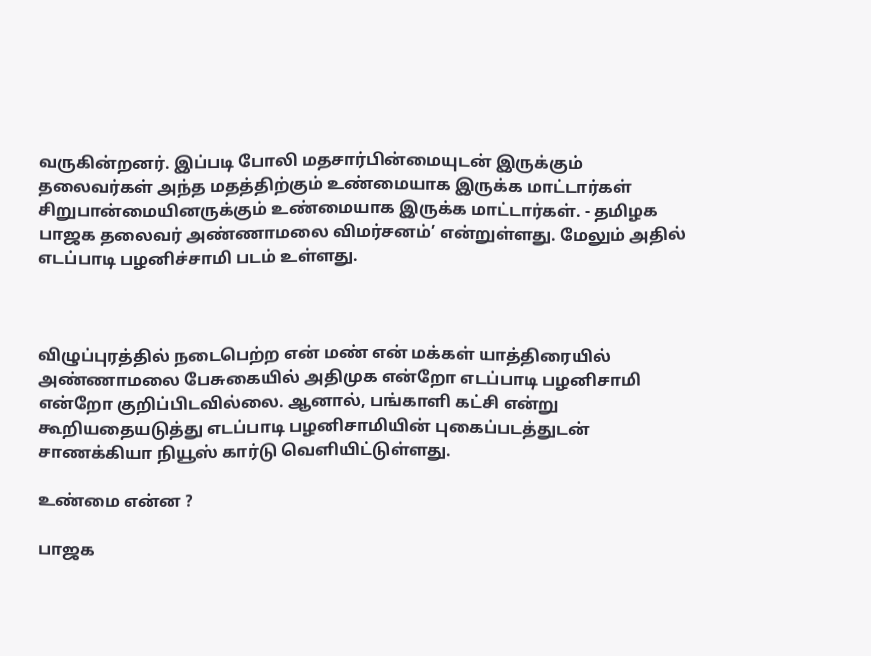வருகின்றனர். இப்படி போலி மதசார்பின்மையுடன் இருக்கும் தலைவர்கள் அந்த மதத்திற்கும் உண்மையாக இருக்க மாட்டார்கள் சிறுபான்மையினருக்கும் உண்மையாக இருக்க மாட்டார்கள். - தமிழக பாஜக தலைவர் அண்ணாமலை விமர்சனம்’ என்றுள்ளது. மேலும் அதில் எடப்பாடி பழனிச்சாமி படம் உள்ளது.



விழுப்புரத்தில் நடைபெற்ற என் மண் என் மக்கள் யாத்திரையில் அண்ணாமலை பேசுகையில் அதிமுக என்றோ எடப்பாடி பழனிசாமி என்றோ குறிப்பிடவில்லை. ஆனால், பங்காளி கட்சி என்று கூறியதையடுத்து எடப்பாடி பழனிசாமியின் புகைப்படத்துடன் சாணக்கியா நியூஸ் கார்டு வெளியிட்டுள்ளது.

உண்மை என்ன ?

பாஜக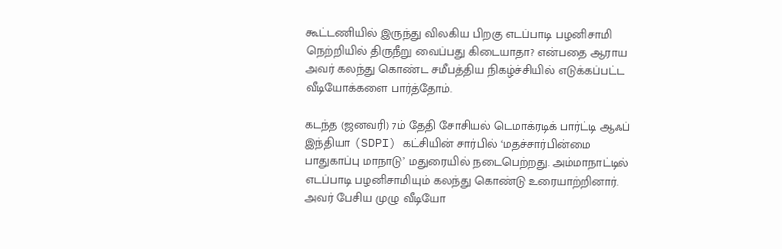கூட்டணியில் இருந்து விலகிய பிறகு எடப்பாடி பழனிசாமி நெற்றியில் திருநீறு வைப்பது கிடையாதா? என்பதை ஆராய அவர் கலந்து கொண்ட சமீபத்திய நிகழ்ச்சியில் எடுக்கப்பட்ட வீடியோக்களை பார்த்தோம்.

கடந்த (ஜனவரி) 7ம் தேதி சோசியல் டெமாக்ரடிக் பார்ட்டி ஆஃப் இந்தியா (SDPI) கட்சியின் சார்பில் ‘மதச்சார்பின்மை பாதுகாப்பு மாநாடு’ மதுரையில் நடைபெற்றது. அம்மாநாட்டில் எடப்பாடி பழனிசாமியும் கலந்து கொண்டு உரையாற்றினார். அவர் பேசிய முழு வீடியோ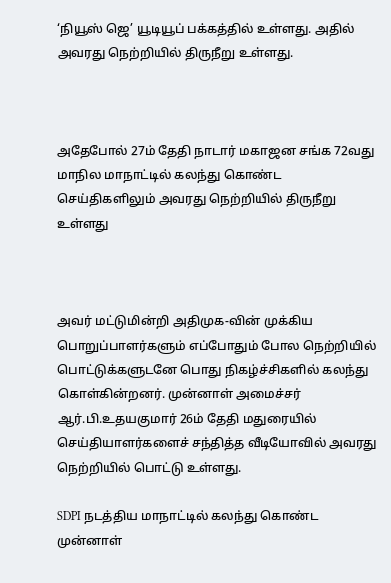‘நியூஸ் ஜெ’ யூடியூப் பக்கத்தில் உள்ளது. அதில் அவரது நெற்றியில் திருநீறு உள்ளது.



அதேபோல் 27ம் தேதி நாடார் மகாஜன சங்க 72வது மாநில மாநாட்டில் கலந்து கொண்ட செய்திகளிலும் அவரது நெற்றியில் திருநீறு உள்ளது



அவர் மட்டுமின்றி அதிமுக-வின் முக்கிய பொறுப்பாளர்களும் எப்போதும் போல நெற்றியில் பொட்டுக்களுடனே பொது நிகழ்ச்சிகளில் கலந்து கொள்கின்றனர். முன்னாள் அமைச்சர் ஆர்.பி.உதயகுமார் 26ம் தேதி மதுரையில் செய்தியாளர்களைச் சந்தித்த வீடியோவில் அவரது நெற்றியில் பொட்டு உள்ளது.

SDPI நடத்திய மாநாட்டில் கலந்து கொண்ட முன்னாள்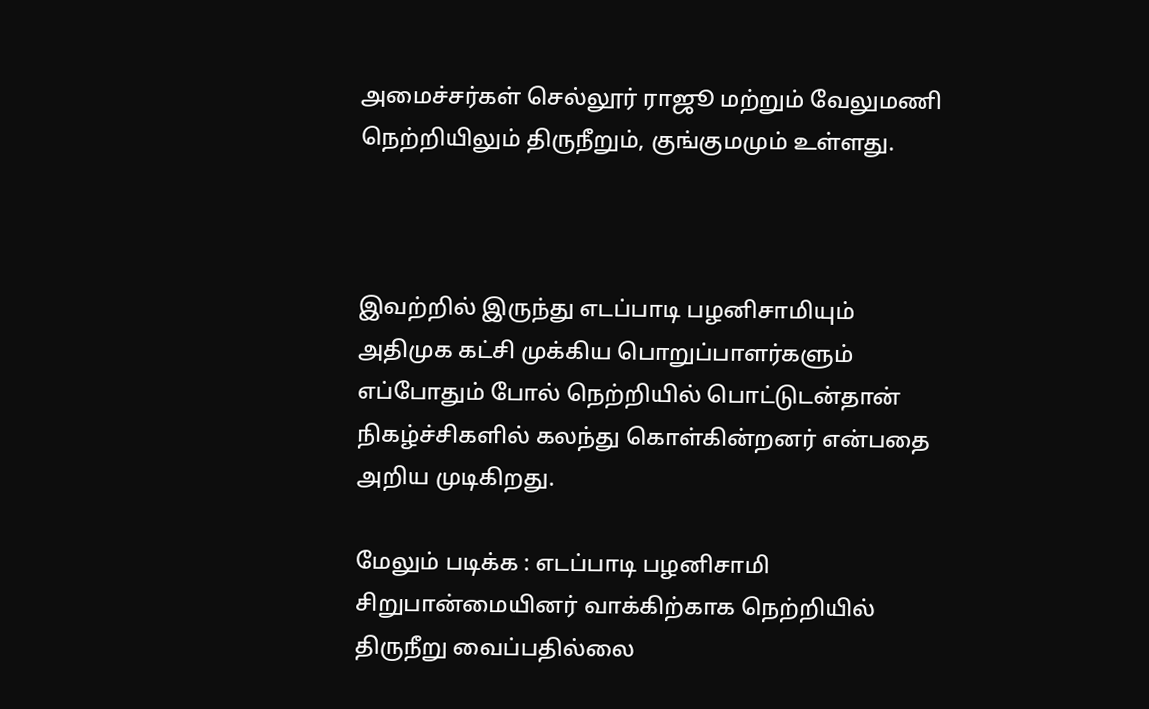அமைச்சர்கள் செல்லூர் ராஜூ மற்றும் வேலுமணி நெற்றியிலும் திருநீறும், குங்குமமும் உள்ளது.



இவற்றில் இருந்து எடப்பாடி பழனிசாமியும் அதிமுக கட்சி முக்கிய பொறுப்பாளர்களும் எப்போதும் போல் நெற்றியில் பொட்டுடன்தான்  நிகழ்ச்சிகளில் கலந்து கொள்கின்றனர் என்பதை அறிய முடிகிறது.

மேலும் படிக்க : எடப்பாடி பழனிசாமி சிறுபான்மையினர் வாக்கிற்காக நெற்றியில் திருநீறு வைப்பதில்லை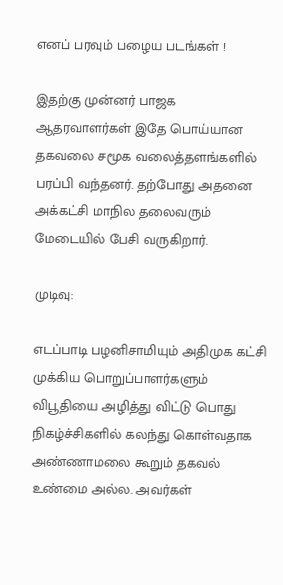எனப் பரவும் பழைய படங்கள் !

இதற்கு முன்னர் பாஜக ஆதரவாளர்கள் இதே பொய்யான தகவலை சமூக வலைத்தளங்களில் பரப்பி வந்தனர். தற்போது அதனை அக்கட்சி மாநில தலைவரும் மேடையில் பேசி வருகிறார்.

முடிவு:

எடப்பாடி பழனிசாமியும் அதிமுக கட்சி முக்கிய பொறுப்பாளர்களும் விபூதியை அழித்து விட்டு பொது நிகழ்ச்சிகளில் கலந்து கொள்வதாக அண்ணாமலை கூறும் தகவல் உண்மை அல்ல. அவர்கள்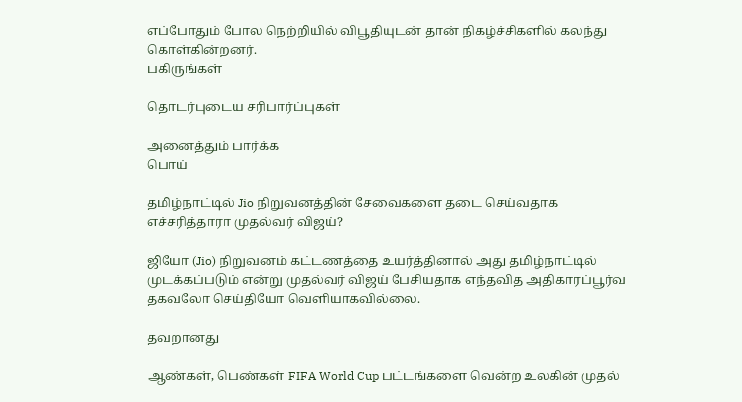எப்போதும் போல நெற்றியில் விபூதியுடன் தான் நிகழ்ச்சிகளில் கலந்து கொள்கின்றனர்.
பகிருங்கள்

தொடர்புடைய சரிபார்ப்புகள்

அனைத்தும் பார்க்க
பொய்

தமிழ்நாட்டில் Jio நிறுவனத்தின் சேவைகளை தடை செய்வதாக எச்சரித்தாரா முதல்வர் விஜய்?

ஜியோ (Jio) நிறுவனம் கட்டணத்தை உயர்த்தினால் அது தமிழ்நாட்டில் முடக்கப்படும் என்று முதல்வர் விஜய் பேசியதாக எந்தவித அதிகாரப்பூர்வ தகவலோ செய்தியோ வெளியாகவில்லை.

தவறானது

ஆண்கள், பெண்கள் FIFA World Cup பட்டங்களை வென்ற உலகின் முதல்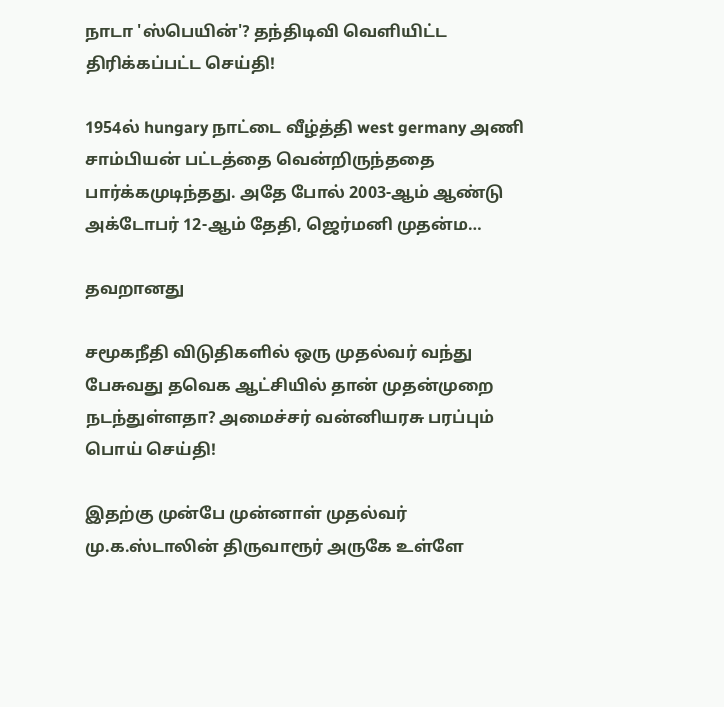நாடா 'ஸ்பெயின்'? தந்திடிவி வெளியிட்ட திரிக்கப்பட்ட செய்தி!

1954ல் hungary நாட்டை வீழ்த்தி west germany அணி சாம்பியன் பட்டத்தை வென்றிருந்ததை பார்க்கமுடிந்தது. அதே போல் 2003-ஆம் ஆண்டு அக்டோபர் 12-ஆம் தேதி, ஜெர்மனி முதன்ம…

தவறானது

சமூகநீதி விடுதிகளில் ஒரு முதல்வர் வந்து பேசுவது தவெக ஆட்சியில் தான் முதன்முறை நடந்துள்ளதா? அமைச்சர் வன்னியரசு பரப்பும் பொய் செய்தி!

இதற்கு முன்பே முன்னாள் முதல்வர் மு.க.ஸ்டாலின் திருவாரூர் அருகே உள்ளே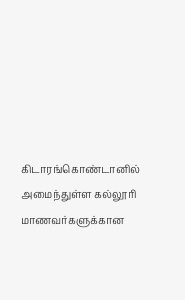கிடாரங்கொண்டானில் அமைந்துள்ள கல்லூரி மாணவர்களுக்கான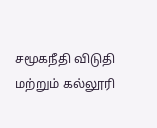சமூகநீதி விடுதி மற்றும் கல்லூரி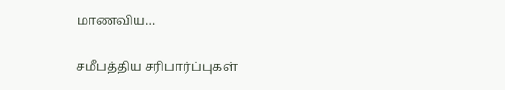மாணவிய…

சமீபத்திய சரிபார்ப்புகள்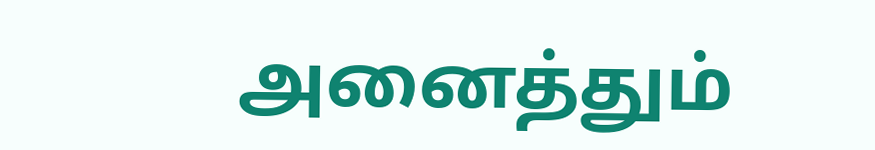அனைத்தும்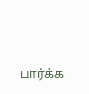பார்க்க